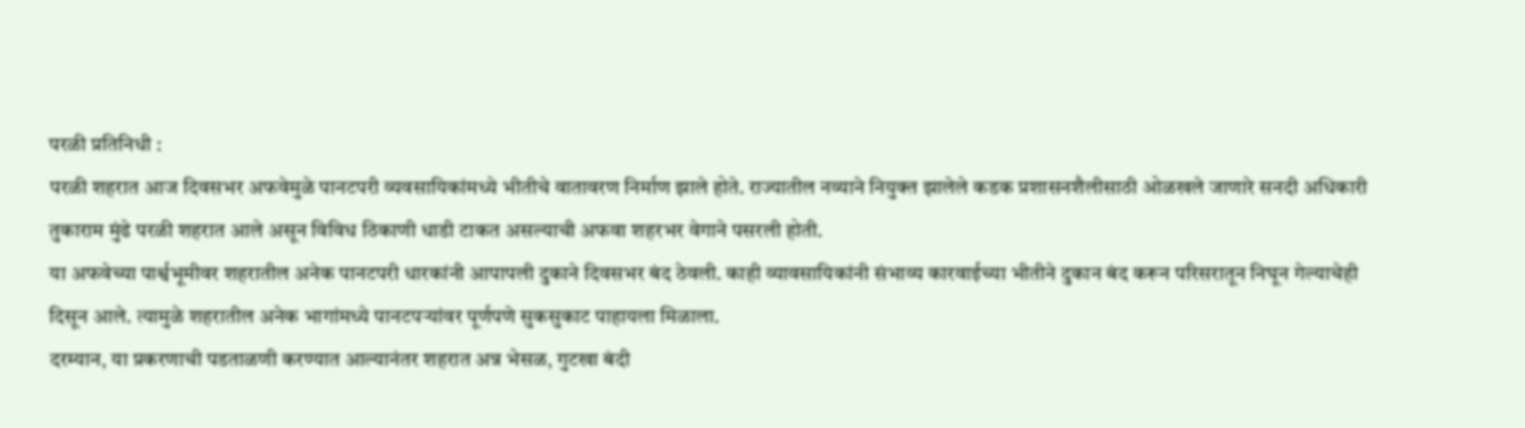परळी प्रतिनिधी :
परळी शहरात आज दिवसभर अफवेमुळे पानटपरी व्यवसायिकांमध्ये भीतीचे वातावरण निर्माण झाले होते. राज्यातील नव्याने नियुक्त झालेले कडक प्रशासनशैलीसाठी ओळखले जाणारे सनदी अधिकारी तुकाराम मुंढे परळी शहरात आले असून विविध ठिकाणी धाडी टाकत असल्याची अफवा शहरभर वेगाने पसरली होती.
या अफवेच्या पार्श्वभूमीवर शहरातील अनेक पानटपरी धारकांनी आपापली दुकाने दिवसभर बंद ठेवली. काही व्यावसायिकांनी संभाव्य कारवाईच्या भीतीने दुकान बंद करून परिसरातून निघून गेल्याचेही दिसून आले. त्यामुळे शहरातील अनेक भागांमध्ये पानटपऱ्यांवर पूर्णपणे सुकसुकाट पाहायला मिळाला.
दरम्यान, या प्रकरणाची पडताळणी करण्यात आल्यानंतर शहरात अन्न भेसळ, गुटखा बंदी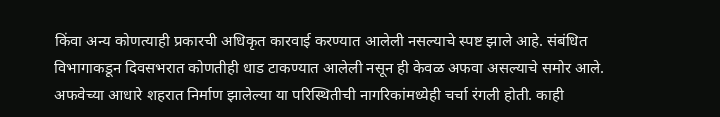किंवा अन्य कोणत्याही प्रकारची अधिकृत कारवाई करण्यात आलेली नसल्याचे स्पष्ट झाले आहे. संबंधित विभागाकडून दिवसभरात कोणतीही धाड टाकण्यात आलेली नसून ही केवळ अफवा असल्याचे समोर आले.
अफवेच्या आधारे शहरात निर्माण झालेल्या या परिस्थितीची नागरिकांमध्येही चर्चा रंगली होती. काही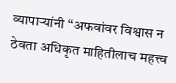व्यापाऱ्यांनी “अफवांवर विश्वास न ठेवता अधिकृत माहितीलाच महत्त्व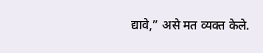द्यावे,” असे मत व्यक्त केले.